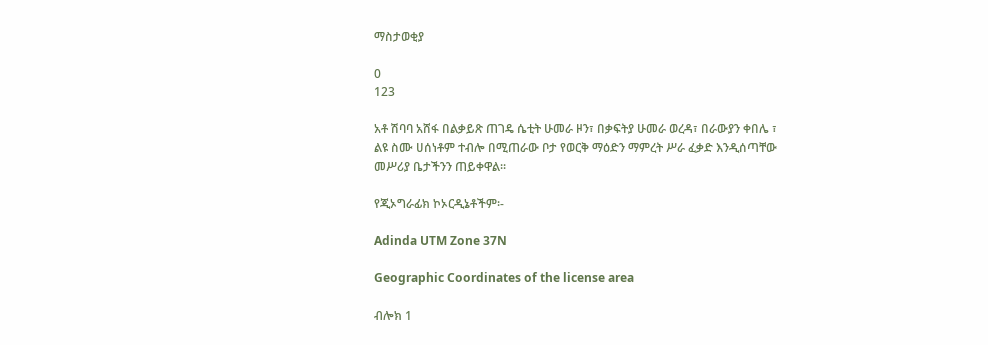ማስታወቂያ

0
123

አቶ ሽባባ አሸፋ በልቃይጽ ጠገዴ ሴቲት ሁመራ ዞን፣ በቃፍትያ ሁመራ ወረዳ፣ በራውያን ቀበሌ ፣ ልዩ ስሙ ሀሰነቶም ተብሎ በሚጠራው ቦታ የወርቅ ማዕድን ማምረት ሥራ ፈቃድ እንዲሰጣቸው መሥሪያ ቤታችንን ጠይቀዋል፡፡

የጂኦግራፊክ ኮኦርዲኔቶችም፡-

Adinda UTM Zone 37N

Geographic Coordinates of the license area

ብሎክ 1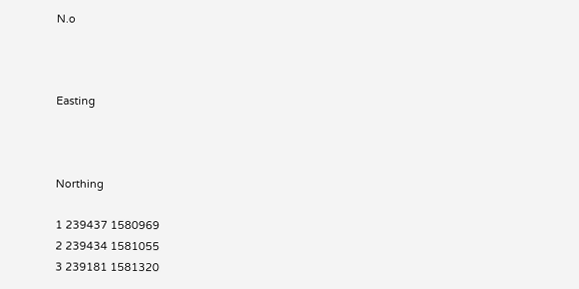N.o



Easting



Northing

1 239437 1580969
2 239434 1581055
3 239181 1581320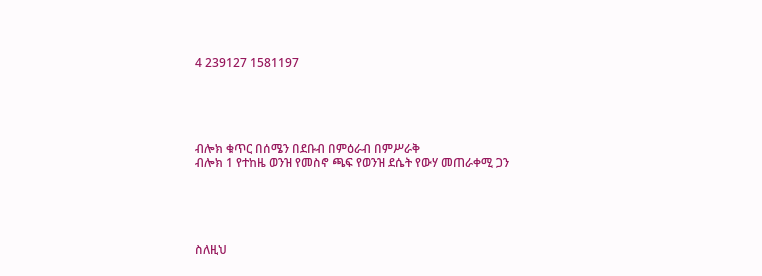4 239127 1581197





ብሎክ ቁጥር በሰሜን በደቡብ በምዕራብ በምሥራቅ
ብሎክ 1 የተከዜ ወንዝ የመስኖ ጫፍ የወንዝ ደሴት የውሃ መጠራቀሚ ጋን





ስለዚህ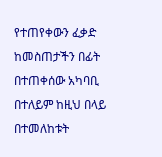የተጠየቀውን ፈቃድ ከመስጠታችን በፊት በተጠቀሰው አካባቢ በተለይም ከዚህ በላይ በተመለከቱት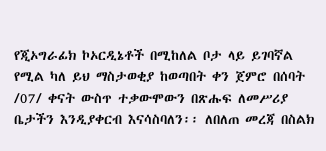የጂኦግራፊክ ኮኦርዲኔቶች በሚከለል ቦታ ላይ ይገባኛል የሚል ካለ ይህ ማስታወቂያ ከወጣበት ቀን ጀምሮ በሰባት /07/ ቀናት ውስጥ ተቃውሞውን በጽሑፍ ለመሥሪያ ቤታችን እንዲያቀርብ እናሳስባለን፡፡ ለበለጠ መረጃ በስልክ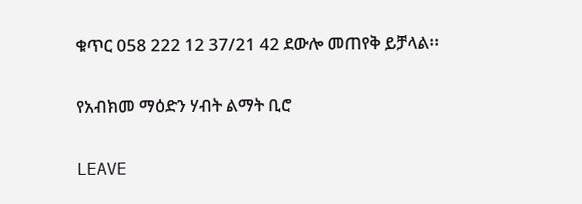ቁጥር 058 222 12 37/21 42 ደውሎ መጠየቅ ይቻላል፡፡

የአብክመ ማዕድን ሃብት ልማት ቢሮ

LEAVE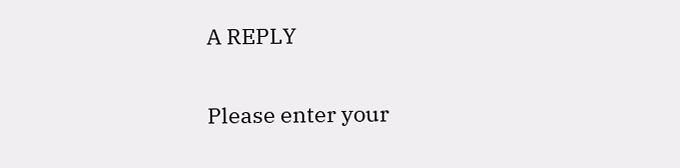A REPLY

Please enter your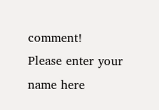comment!
Please enter your name here